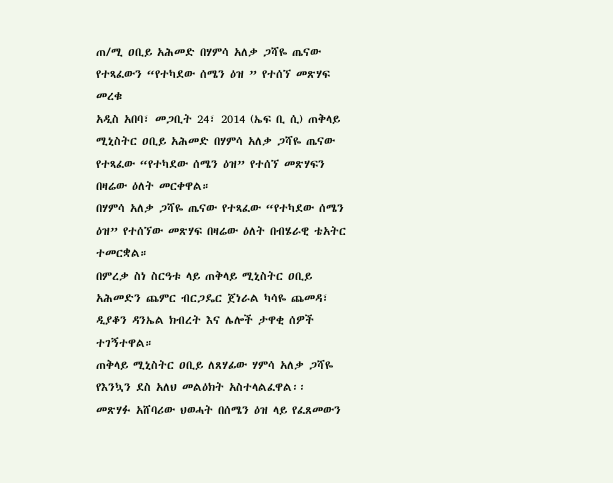ጠ/ሚ ዐቢይ አሕመድ በሃምሳ አለቃ ጋሻዬ ጤናው የተጻፈውን “የተካደው ሰሜን ዕዝ ” የተሰኘ መጽሃፍ መረቁ
አዲስ አበባ፣ መጋቢት 24፣ 2014 (ኤፍ ቢ ሲ) ጠቅላይ ሚኒስትር ዐቢይ አሕመድ በሃምሳ አለቃ ጋሻዬ ጤናው የተጻፈው “የተካደው ሰሜን ዕዝ” የተሰኘ መጽሃፍን በዛሬው ዕለት መርቀዋል።
በሃምሳ አለቃ ጋሻዬ ጤናው የተጻፈው “የተካደው ሰሜን ዕዝ” የተሰኘው መጽሃፍ በዛሬው ዕለት በብሄራዊ ቴአትር ተመርቋል።
በምረቃ ስነ ስርዓቱ ላይ ጠቅላይ ሚኒስትር ዐቢይ አሕመድን ጨምር ብርጋዴር ጀነራል ካሳዬ ጨመዳ፣ ዲያቆን ዳንኤል ክብረት እና ሌሎች ታዋቂ ሰዎች ተገኝተዋል።
ጠቅላይ ሚኒስትር ዐቢይ ለጸሃፊው ሃምሳ አለቃ ጋሻዬ የእንኳን ደስ አለህ መልዕክት አስተላልፈዋል፡፡
መጽሃፉ አሸባሪው ህወሓት በሰሜን ዕዝ ላይ የፈጸመውን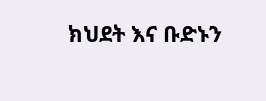ክህደት እና ቡድኑን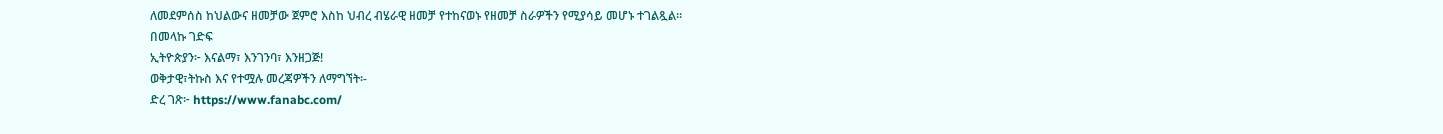ለመደምሰስ ከህልውና ዘመቻው ጀምሮ እስከ ህብረ ብሄራዊ ዘመቻ የተከናወኑ የዘመቻ ስራዎችን የሚያሳይ መሆኑ ተገልጿል።
በመላኩ ገድፍ
ኢትዮጵያን፦ እናልማ፣ እንገንባ፣ እንዘጋጅ!
ወቅታዊ፣ትኩስ እና የተሟሉ መረጃዎችን ለማግኘት፡-
ድረ ገጽ፦ https://www.fanabc.com/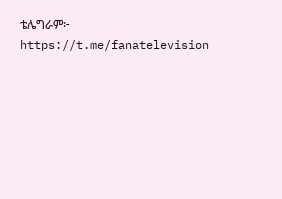ቴሌግራም፦ https://t.me/fanatelevision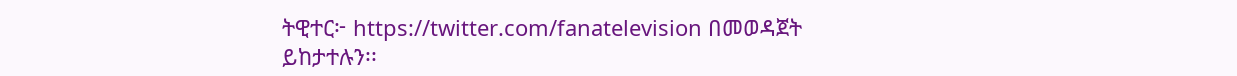ትዊተር፦ https://twitter.com/fanatelevision በመወዳጀት ይከታተሉን፡፡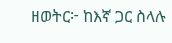ዘወትር፦ ከእኛ ጋር ስላሉ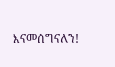እናመሰግናለን!